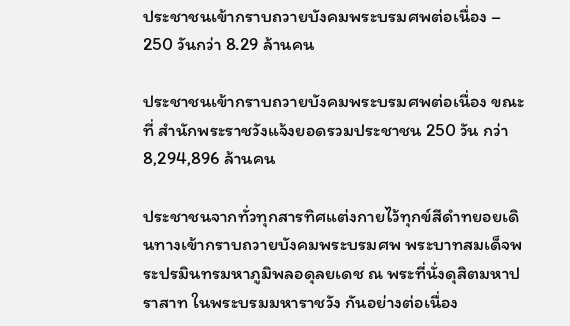ประชาชนเข้ากราบถวายบังคมพระบรมศพต่อเนื่อง – 250 วันกว่า 8.29 ล้านคน

ประชาชนเข้ากราบถวายบังคมพระบรมศพต่อเนื่อง ขณะที่ สำนักพระราชวังแจ้งยอดรวมประชาชน 250 วัน กว่า 8,294,896 ล้านคน

ประชาชนจากทั่วทุกสารทิศแต่งกายไว้ทุกข์สีดำทยอยเดินทางเข้ากราบถวายบังคมพระบรมศพ พระบาทสมเด็จพระปรมินทรมหาภูมิพลอดุลยเดช ณ พระที่นั่งดุสิตมหาปราสาท ในพระบรมมหาราชวัง กันอย่างต่อเนื่อง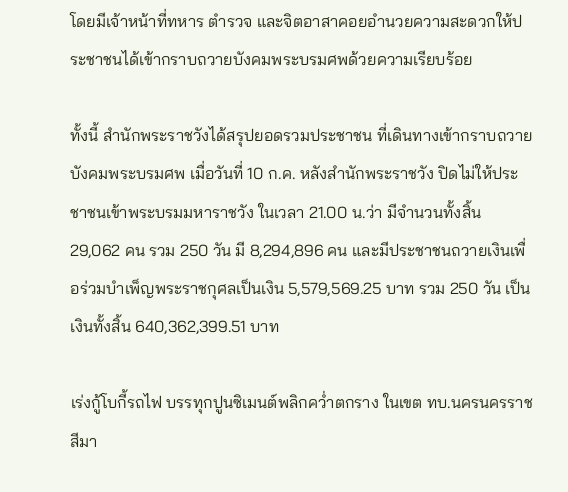โดยมีเจ้าหน้าที่ทหาร ตำรวจ และจิตอาสาคอยอำนวยความสะดวกให้ประชาชนได้เข้ากราบถวายบังคมพระบรมศพด้วยความเรียบร้อย

ทั้งนี้ สำนักพระราชวังได้สรุปยอดรวมประชาชน ที่เดินทางเข้ากราบถวายบังคมพระบรมศพ เมื่อวันที่ 10 ก.ค. หลังสำนักพระราชวัง ปิดไม่ให้ประชาชนเข้าพระบรมมหาราชวัง ในเวลา 21.00 น.ว่า มีจำนวนทั้งสิ้น 29,062 คน รวม 250 วัน มี 8,294,896 คน และมีประชาชนถวายเงินเพื่อร่วมบำเพ็ญพระราชกุศลเป็นเงิน 5,579,569.25 บาท รวม 250 วัน เป็นเงินทั้งสิ้น 640,362,399.51 บาท

เร่งกู้โบกี้รถไฟ บรรทุกปูนซิเมนต์พลิกคว่ำตกราง ในเขต ทบ.นครนครราชสีมา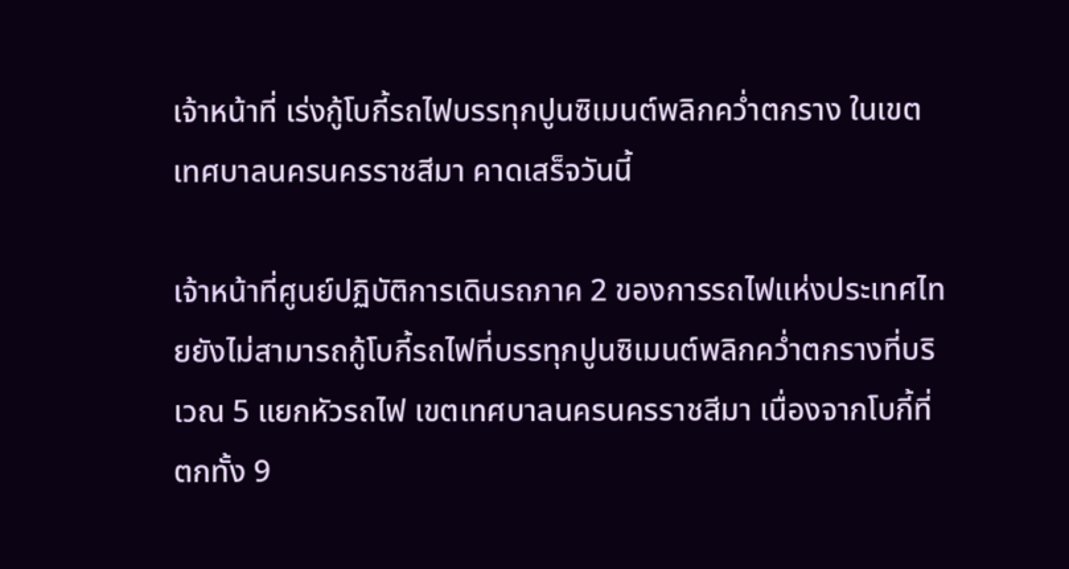เจ้าหน้าที่ เร่งกู้โบกี้รถไฟบรรทุกปูนซิเมนต์พลิกคว่ำตกราง ในเขตเทศบาลนครนครราชสีมา คาดเสร็จวันนี้

เจ้าหน้าที่ศูนย์ปฏิบัติการเดินรถภาค 2 ของการรถไฟแห่งประเทศไทยยังไม่สามารถกู้โบกี้รถไฟที่บรรทุกปูนซิเมนต์พลิกคว่ำตกรางที่บริเวณ 5 แยกหัวรถไฟ เขตเทศบาลนครนครราชสีมา เนื่องจากโบกี้ที่ตกทั้ง 9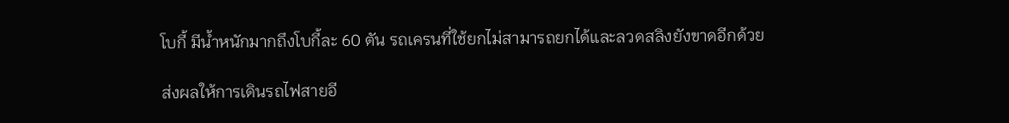โบกี้ มีน้ำหนักมากถึงโบกี้ละ 60 ตัน รถเครนที่ใช้ยกไม่สามารถยกได้และลวดสลิงยังขาดอีกด้วย

ส่งผลให้การเดินรถไฟสายอี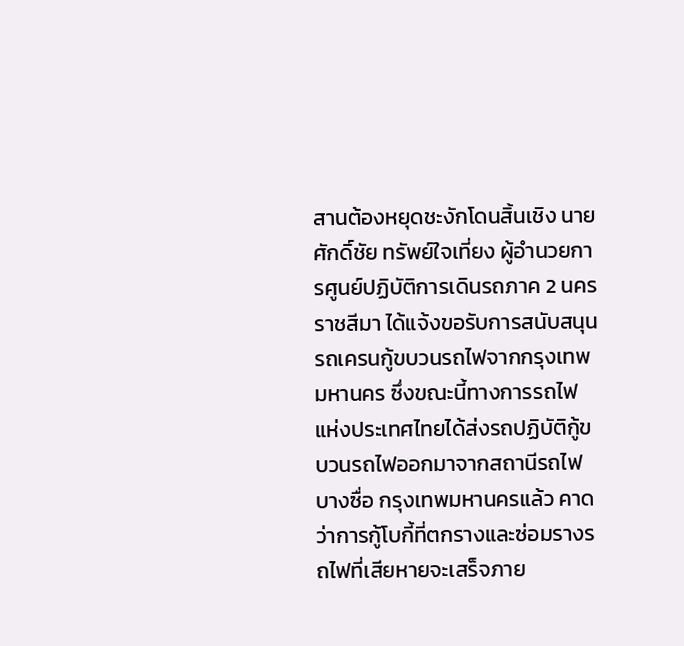สานต้องหยุดชะงักโดนสิ้นเชิง นายศักดิ์ชัย ทรัพย์ใจเที่ยง ผู้อำนวยการศูนย์ปฏิบัติการเดินรถภาค 2 นครราชสีมา ได้แจ้งขอรับการสนับสนุนรถเครนกู้ขบวนรถไฟจากกรุงเทพมหานคร ซึ่งขณะนี้ทางการรถไฟแห่งประเทศไทยได้ส่งรถปฏิบัติกู้ขบวนรถไฟออกมาจากสถานีรถไฟบางซื่อ กรุงเทพมหานครแล้ว คาดว่าการกู้โบกี้ที่ตกรางและซ่อมรางรถไฟที่เสียหายจะเสร็จภาย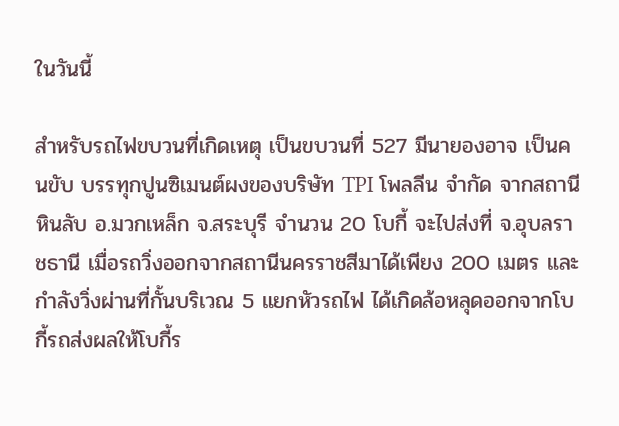ในวันนี้

สำหรับรถไฟขบวนที่เกิดเหตุ เป็นขบวนที่ 527 มีนายองอาจ เป็นคนขับ บรรทุกปูนซิเมนต์ผงของบริษัท TPI โพลลีน จำกัด จากสถานีหินลับ อ.มวกเหล็ก จ.สระบุรี จำนวน 20 โบกี้ จะไปส่งที่ จ.อุบลราชธานี เมื่อรถวิ่งออกจากสถานีนครราชสีมาได้เพียง 200 เมตร และกำลังวิ่งผ่านที่กั้นบริเวณ 5 แยกหัวรถไฟ ได้เกิดล้อหลุดออกจากโบกี้รถส่งผลให้โบกี้ร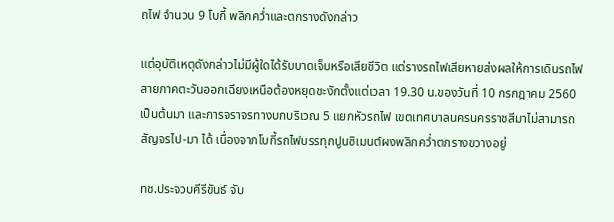ถไฟ จำนวน 9 โบกี้ พลิกคว่ำและตกรางดังกล่าว

แต่อุบัติเหตุดังกล่าวไม่มีผู้ใดได้รับบาดเจ็บหรือเสียชีวิต แต่รางรถไฟเสียหายส่งผลให้การเดินรถไฟสายภาคตะวันออกเฉียงเหนือต้องหยุดชะงักตั้งแต่เวลา 19.30 น.ของวันที่ 10 กรกฎาคม 2560 เป็นต้นมา และการจราจรทางบกบริเวณ 5 แยกหัวรถไฟ เขตเทศบาลนครนครราชสีมาไม่สามารถสัญจรไป-มา ได้ เนื่องจากโบกี้รถไฟบรรทุกปูนซิเมนต์ผงพลิกคว่ำตกรางขวางอยู่

ทช.ประจวบคีรีขันธ์ จับ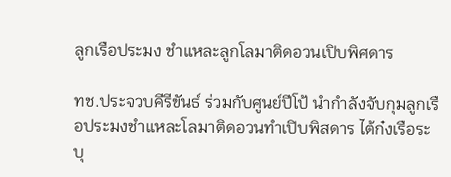ลูกเรือประมง ชำแหละลูกโลมาติดอวนเปิบพิศดาร

ทช.ประจวบคีรีขันธ์ ร่วมกับศูนย์ปีโป้ นำกำลังจับกุมลูกเรือประมงชำแหละโลมาติดอวนทำเปิบพิสดาร ไต้ก๋งเรือระบุ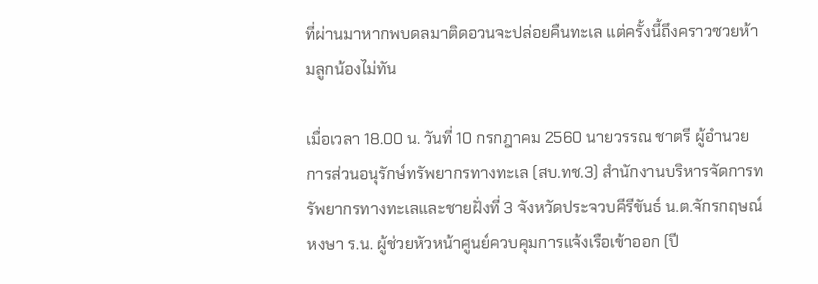ที่ผ่านมาหากพบดลมาติดอวนจะปล่อยคืนทะเล แต่ครั้งนี้ถึงคราวซวยห้ามลูกน้องไม่ทัน

เมื่อเวลา 18.00 น. วันที่ 10 กรกฎาคม 2560 นายวรรณ ชาตรี ผู้อำนวยการส่วนอนุรักษ์ทรัพยากรทางทะเล (สบ.ทช.3) สำนักงานบริหารจัดการทรัพยากรทางทะเลและชายฝั่งที่ 3 จังหวัดประจวบคีรีขันธ์ น.ต.จักรกฤษณ์ หงษา ร.น. ผู้ช่วยหัวหน้าศูนย์ควบคุมการแจ้งเรือเข้าออก (ปี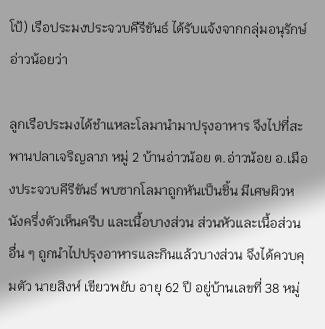โป้) เรือประมงประจวบคีรีขันธ์ ได้รับแจ้งจากกลุ่มอนุรักษ์อ่าวน้อยว่า

ลูกเรือประมงได้ชำแหละโลมานำมาปรุงอาหาร จึงไปที่สะพานปลาเจริญลาภ หมู่ 2 บ้านอ่าวน้อย ต.อ่าวน้อย อ.เมืองประจวบคีรีขันธ์ พบซากโลมาถูกหันเป็นชิ้น มีเศษผิวหนังครึ่งตัวเห็นครีบ และเนื้อบางส่วน ส่วนหัวและเนื้อส่วนอื่น ๆ ถูกนำไปปรุงอาหารและกินแล้วบางส่วน จึงได้ควบคุมตัว นายสิงห์ เขียวพยับ อายุ 62 ปี อยู่บ้านเลขที่ 38 หมู่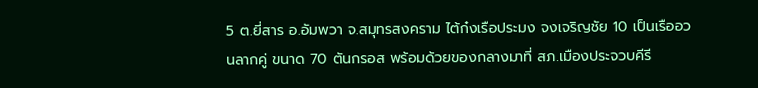5 ต.ยี่สาร อ.อัมพวา จ.สมุทรสงคราม ไต้ก๋งเรือประมง จงเจริญชัย 10 เป็นเรืออวนลากคู่ ขนาด 70 ตันกรอส พร้อมด้วยของกลางมาที่ สภ.เมืองประจวบคีรี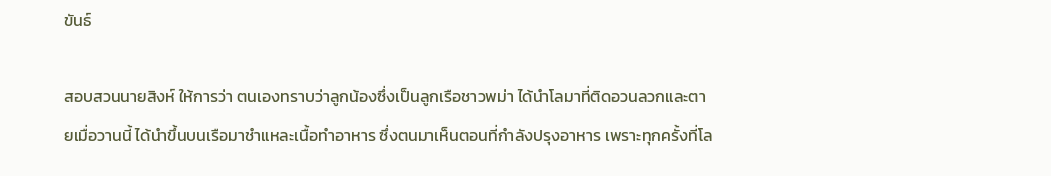ขันธ์

สอบสวนนายสิงห์ ให้การว่า ตนเองทราบว่าลูกน้องซึ่งเป็นลูกเรือชาวพม่า ได้นำโลมาที่ติดอวนลวกและตายเมื่อวานนี้ ได้นำขึ้นบนเรือมาชำแหละเนื้อทำอาหาร ซึ่งตนมาเห็นตอนที่กำลังปรุงอาหาร เพราะทุกครั้งที่โล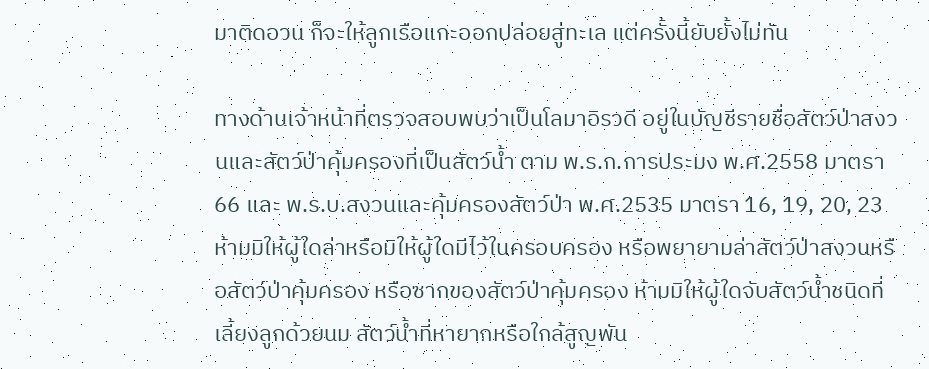มาติดอวน ก็จะให้ลูกเรือแกะออกปล่อยสู่ทะเล แต่ครั้งนี้ยับยั้งไม่ทัน

ทางด้านเจ้าหน้าที่ตรวจสอบพบว่าเป็นโลมาอิรวดี อยู่ในบัญชีรายชื่อสัตว์ป่าสงวนและสัตว์ป่าคุ้มครองที่เป็นสัตว์น้ำ ตาม พ.ร.ก.การประมง พ.ศ.2558 มาตรา 66 และ พ.ร.บ.สงวนและคุ้มครองสัตว์ป่า พ.ศ.2535 มาตรา 16, 19, 20, 23 ห้ามมิให้ผู้ใดล่าหรือมิให้ผู้ใดมีไว้ในครอบครอง หรือพยายามล่าสัตว์ป่าสงวนหรือสัตว์ป่าคุ้มครอง หรือซากของสัตว์ป่าคุ้มครอง ห้ามมิให้ผู้ใดจับสัตว์น้ำชนิดที่เลี้ยงลูกด้วยนม สัตว์น้ำที่หายากหรือใกล้สูญพัน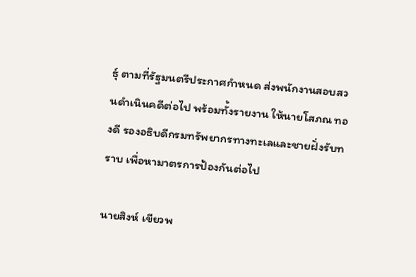ธุ์ ตามที่รัฐมนตรีประกาศกําหนด ส่งพนักงานสอบสวนดำเนินคดีต่อไป พร้อมทั้งรายงาน ให้นายโสภณ ทองดี รองอธิบดีกรมทรัพยากรทางทะเลและชายฝั่งรับทราบ เพื่อหามาตรการป้องกันต่อไป

นายสิงห์ เขียวพ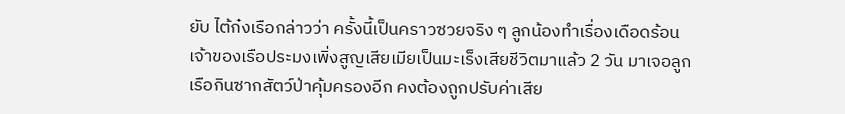ยับ ไต้ก๋งเรือกล่าวว่า ครั้งนี้เป็นคราวซวยจริง ๆ ลูกน้องทำเรื่องเดือดร้อน เจ้าของเรือประมงเพิ่งสูญเสียเมียเป็นมะเร็งเสียชีวิตมาแล้ว 2 วัน มาเจอลูกเรือกินซากสัตว์ป่าคุ้มครองอีก คงต้องถูกปรับค่าเสีย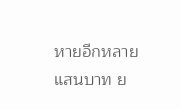หายอีกหลายแสนบาท ย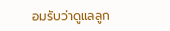อมรับว่าดูแลลูก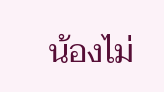น้องไม่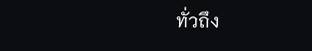ทั่วถึง